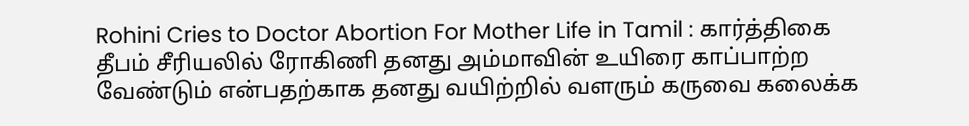Rohini Cries to Doctor Abortion For Mother Life in Tamil : கார்த்திகை தீபம் சீரியலில் ரோகிணி தனது அம்மாவின் உயிரை காப்பாற்ற வேண்டும் என்பதற்காக தனது வயிற்றில் வளரும் கருவை கலைக்க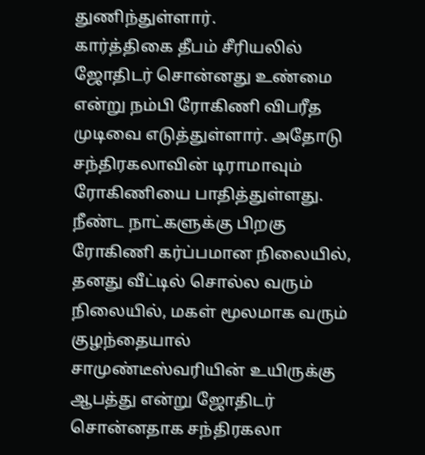துணிந்துள்ளார்.
கார்த்திகை தீபம் சீரியலில் ஜோதிடர் சொன்னது உண்மை என்று நம்பி ரோகிணி விபரீத முடிவை எடுத்துள்ளார். அதோடு சந்திரகலாவின் டிராமாவும் ரோகிணியை பாதித்துள்ளது. நீண்ட நாட்களுக்கு பிறகு ரோகிணி கர்ப்பமான நிலையில், தனது வீட்டில் சொல்ல வரும் நிலையில், மகள் மூலமாக வரும் குழந்தையால் சாமுண்டீஸ்வரியின் உயிருக்கு ஆபத்து என்று ஜோதிடர் சொன்னதாக சந்திரகலா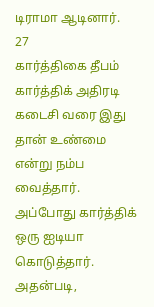டிராமா ஆடினார்.
27
கார்த்திகை தீபம் கார்த்திக் அதிரடி
கடைசி வரை இது தான் உண்மை என்று நம்ப வைத்தார். அப்போது கார்த்திக் ஒரு ஐடியா கொடுத்தார். அதன்படி,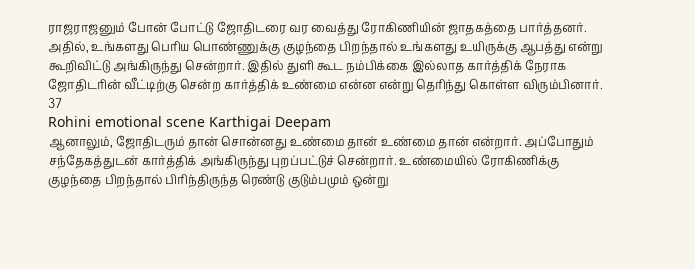ராஜராஜனும் போன் போட்டு ஜோதிடரை வர வைத்து ரோகிணியின் ஜாதகத்தை பார்த்தனர். அதில், உங்களது பெரிய பொண்ணுக்கு குழந்தை பிறந்தால் உங்களது உயிருக்கு ஆபத்து என்று கூறிவிட்டு அங்கிருந்து சென்றார். இதில் துளி கூட நம்பிக்கை இல்லாத கார்த்திக் நேராக ஜோதிடரின் வீட்டிற்கு சென்ற கார்த்திக் உண்மை என்ன என்று தெரிந்து கொள்ள விரும்பினார்.
37
Rohini emotional scene Karthigai Deepam
ஆனாலும், ஜோதிடரும் தான் சொன்னது உண்மை தான் உண்மை தான் என்றார். அப்போதும் சந்தேகத்துடன் கார்த்திக் அங்கிருந்து புறப்பட்டுச் சென்றார். உண்மையில் ரோகிணிக்கு குழந்தை பிறந்தால் பிரிந்திருந்த ரெண்டு குடும்பமும் ஒன்று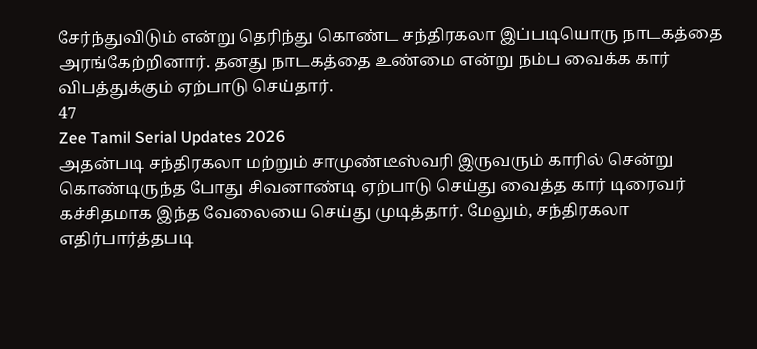சேர்ந்துவிடும் என்று தெரிந்து கொண்ட சந்திரகலா இப்படியொரு நாடகத்தை அரங்கேற்றினார். தனது நாடகத்தை உண்மை என்று நம்ப வைக்க கார் விபத்துக்கும் ஏற்பாடு செய்தார்.
47
Zee Tamil Serial Updates 2026
அதன்படி சந்திரகலா மற்றும் சாமுண்டீஸ்வரி இருவரும் காரில் சென்று கொண்டிருந்த போது சிவனாண்டி ஏற்பாடு செய்து வைத்த கார் டிரைவர் கச்சிதமாக இந்த வேலையை செய்து முடித்தார். மேலும், சந்திரகலா எதிர்பார்த்தபடி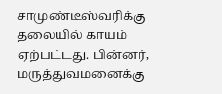சாமுண்டீஸ்வரிக்கு தலையில் காயம் ஏற்பட்டது. பின்னர், மருத்துவமனைக்கு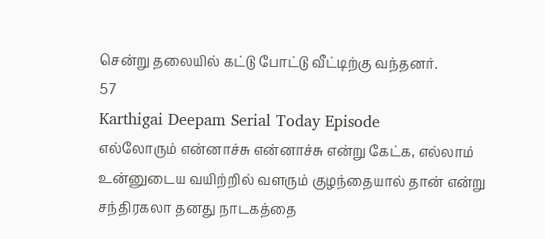சென்று தலையில் கட்டு போட்டு வீட்டிற்கு வந்தனர்.
57
Karthigai Deepam Serial Today Episode
எல்லோரும் என்னாச்சு என்னாச்சு என்று கேட்க, எல்லாம் உன்னுடைய வயிற்றில் வளரும் குழந்தையால் தான் என்று சந்திரகலா தனது நாடகத்தை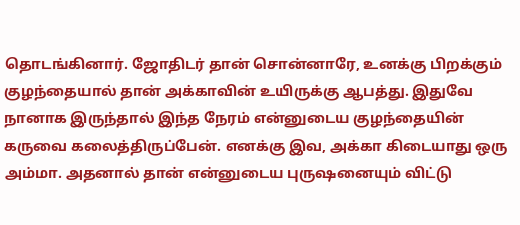தொடங்கினார். ஜோதிடர் தான் சொன்னாரே, உனக்கு பிறக்கும் குழந்தையால் தான் அக்காவின் உயிருக்கு ஆபத்து. இதுவே நானாக இருந்தால் இந்த நேரம் என்னுடைய குழந்தையின் கருவை கலைத்திருப்பேன். எனக்கு இவ, அக்கா கிடையாது ஒரு அம்மா. அதனால் தான் என்னுடைய புருஷனையும் விட்டு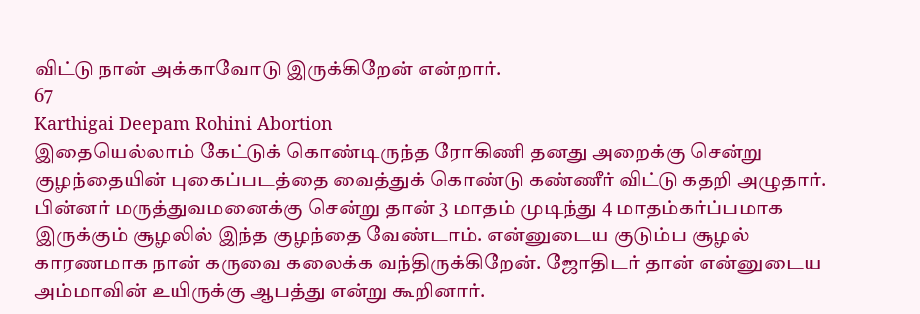விட்டு நான் அக்காவோடு இருக்கிறேன் என்றார்.
67
Karthigai Deepam Rohini Abortion
இதையெல்லாம் கேட்டுக் கொண்டிருந்த ரோகிணி தனது அறைக்கு சென்று குழந்தையின் புகைப்படத்தை வைத்துக் கொண்டு கண்ணீர் விட்டு கதறி அழுதார். பின்னர் மருத்துவமனைக்கு சென்று தான் 3 மாதம் முடிந்து 4 மாதம்கர்ப்பமாக இருக்கும் சூழலில் இந்த குழந்தை வேண்டாம். என்னுடைய குடும்ப சூழல் காரணமாக நான் கருவை கலைக்க வந்திருக்கிறேன். ஜோதிடர் தான் என்னுடைய அம்மாவின் உயிருக்கு ஆபத்து என்று கூறினார்.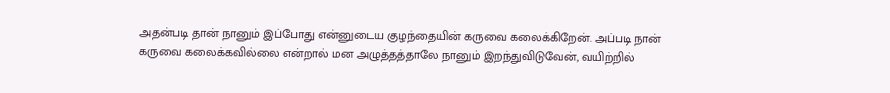அதன்படி தான் நானும் இப்போது என்னுடைய குழந்தையின் கருவை கலைக்கிறேன். அப்படி நான் கருவை கலைக்கவில்லை என்றால் மன அழுத்தத்தாலே நானும் இறந்துவிடுவேன், வயிற்றில்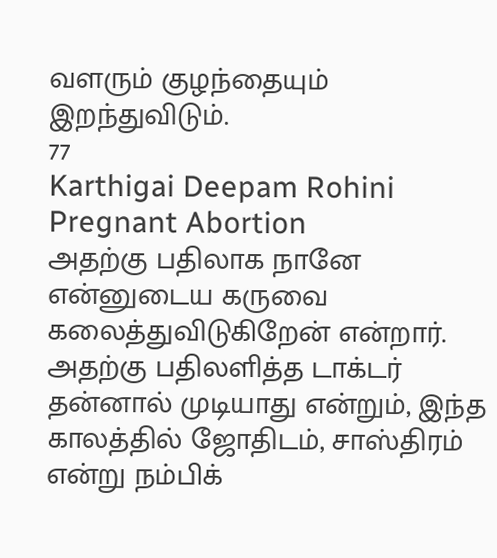வளரும் குழந்தையும் இறந்துவிடும்.
77
Karthigai Deepam Rohini Pregnant Abortion
அதற்கு பதிலாக நானே என்னுடைய கருவை கலைத்துவிடுகிறேன் என்றார். அதற்கு பதிலளித்த டாக்டர் தன்னால் முடியாது என்றும், இந்த காலத்தில் ஜோதிடம், சாஸ்திரம் என்று நம்பிக்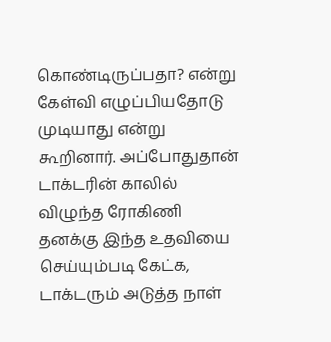கொண்டிருப்பதா? என்று கேள்வி எழுப்பியதோடு முடியாது என்று கூறினார். அப்போதுதான் டாக்டரின் காலில் விழுந்த ரோகிணி தனக்கு இந்த உதவியை செய்யும்படி கேட்க, டாக்டரும் அடுத்த நாள்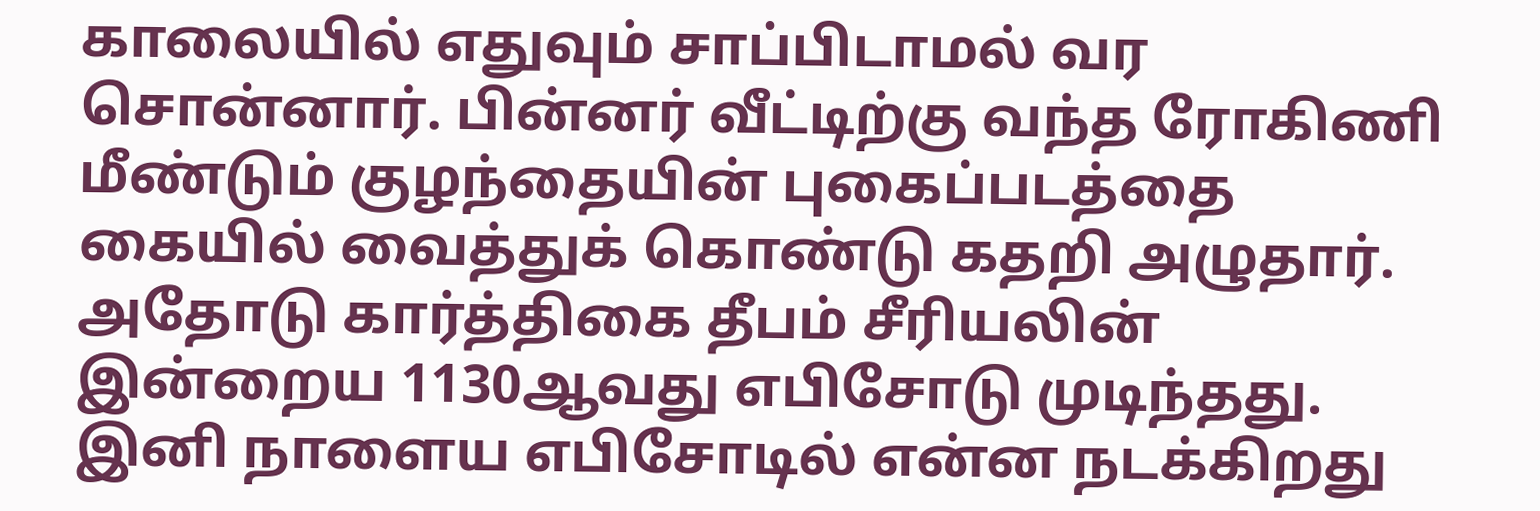காலையில் எதுவும் சாப்பிடாமல் வர சொன்னார். பின்னர் வீட்டிற்கு வந்த ரோகிணி மீண்டும் குழந்தையின் புகைப்படத்தை கையில் வைத்துக் கொண்டு கதறி அழுதார். அதோடு கார்த்திகை தீபம் சீரியலின் இன்றைய 1130ஆவது எபிசோடு முடிந்தது. இனி நாளைய எபிசோடில் என்ன நடக்கிறது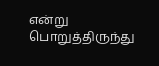என்று பொறுத்திருந்து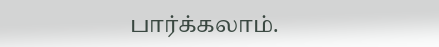பார்க்கலாம்.